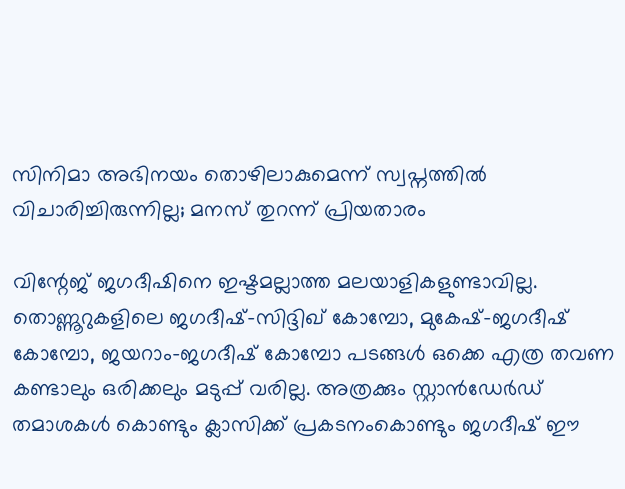സിനിമാ അഭിനയം തൊഴിലാകുമെന്ന് സ്വപ്നത്തിൽ വിചാരിച്ചിരുന്നില്ല; മനസ് തുറന്ന് പ്രിയതാരം

വിന്റേജ് ജഗദീഷിനെ ഇഷ്ടമല്ലാത്ത മലയാളികളുണ്ടാവില്ല. തൊണ്ണൂറുകളിലെ ജഗദീഷ്-സിദ്ദിഖ് കോമ്പോ, മുകേഷ്-ജഗദീഷ് കോമ്പോ, ജയറാം-ജഗദീഷ് കോമ്പോ പടങ്ങൾ ഒക്കെ എത്ര തവണ കണ്ടാലും ഒരിക്കലും മടുപ്പ് വരില്ല. അത്രക്കും സ്റ്റാൻഡേർഡ് തമാശകൾ കൊണ്ടും ക്ലാസിക്ക് പ്രകടനംകൊണ്ടും ജഗദീഷ് ഈ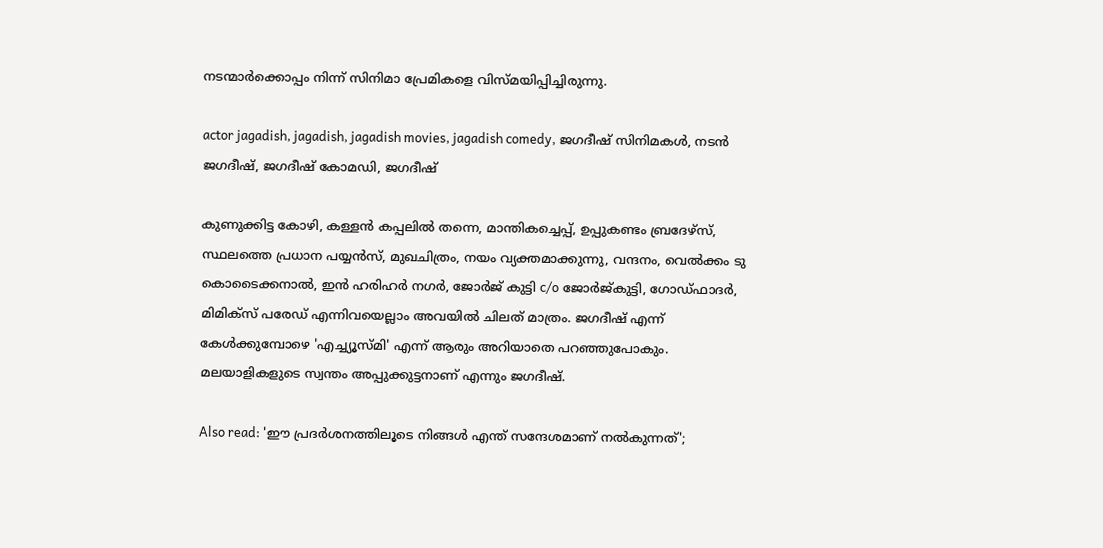നടന്മാർക്കൊപ്പം നിന്ന് സിനിമാ പ്രേമികളെ വിസ്മയിപ്പിച്ചിരുന്നു.

actor jagadish, jagadish, jagadish movies, jagadish comedy, ജഗദീഷ് സിനിമകൾ, നടൻ ജഗദീഷ്, ജഗദീഷ് കോമഡി, ജഗദീഷ്

കുണുക്കിട്ട കോഴി, കള്ളൻ കപ്പലിൽ തന്നെ, മാന്തികച്ചെപ്പ്, ഉപ്പുകണ്ടം ബ്രദേഴ്സ്, സ്ഥലത്തെ പ്രധാന പയ്യൻസ്, മുഖചിത്രം, നയം വ്യക്തമാക്കുന്നു, വന്ദനം, വെൽക്കം ടു കൊടൈക്കനാൽ, ഇൻ ഹരിഹർ നഗർ, ജോർജ് കുട്ടി c/o ജോർജ്കുട്ടി, ഗോഡ്ഫാദർ, മിമിക്സ് പരേഡ് എന്നിവയെല്ലാം അവയിൽ ചിലത് മാത്രം. ജഗദീഷ് എന്ന് കേൾക്കുമ്പോഴെ 'എച്ച്യൂസ്മി' എന്ന് ആരും അറിയാതെ പറഞ്ഞുപോകും. മലയാളികളുടെ സ്വന്തം അപ്പുക്കുട്ടനാണ് എന്നും ജഗദീഷ്.

Also read: 'ഈ പ്രദർശനത്തിലൂടെ നിങ്ങൾ എന്ത് സന്ദേശമാണ് നൽകുന്നത്';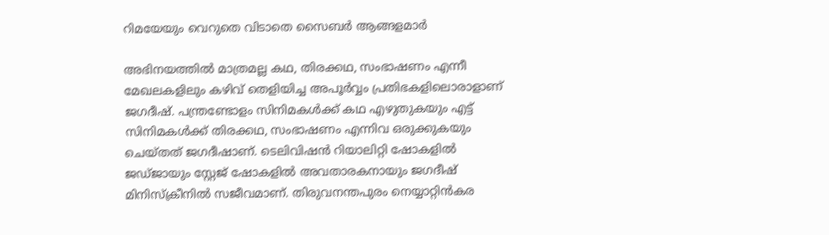റിമയേയും വെറുതെ വിടാതെ സൈബർ ആങ്ങളമാർ

അഭിനയത്തിൽ മാത്രമല്ല കഥ, തിരക്കഥ, സംഭാഷണം എന്നീ മേഖലകളിലും കഴിവ് തെളിയിച്ച അപൂർവ്വം പ്രതിഭകളിലൊരാളാണ് ജഗദീഷ്. പന്ത്രണ്ടോളം സിനിമകൾക്ക് കഥ എഴുതുകയും എട്ട് സിനിമകൾക്ക് തിരക്കഥ, സംഭാഷണം ‌എന്നിവ ഒരുക്കുകയും ചെയ്തത് ജഗദീഷാണ്. ടെലിവിഷൻ റിയാലിറ്റി ഷോകളിൽ ജഡ്ജായും സ്റ്റേജ് ഷോകളിൽ അവതാരകനായും ജഗദീഷ് മിനിസ്ക്രീനിൽ സജീവമാണ്. തിരുവനന്തപുരം നെയ്യാറ്റിൻകര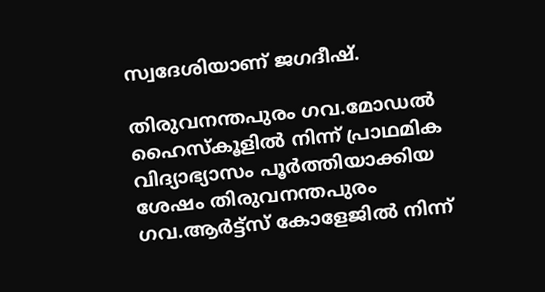സ്വദേശിയാണ് ജഗദീഷ്.

തിരുവനന്തപുരം ഗവ.മോഡൽ ഹൈസ്കൂളിൽ നിന്ന് പ്രാഥമിക വിദ്യാഭ്യാസം പൂർത്തിയാക്കിയ ശേഷം തിരുവനന്തപുരം ഗവ.ആർട്ട്സ് കോളേജിൽ നിന്ന്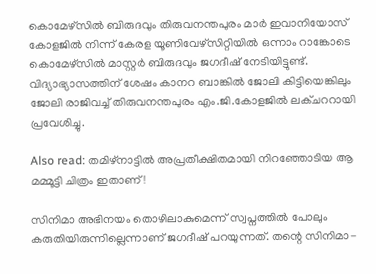കൊമേഴ്സിൽ ബിരുദവും തിരുവനന്തപുരം മാർ ഇവാനിയോസ് കോളജിൽ നിന്ന് കേരള യൂണിവേഴ്സിറ്റിയിൽ ഒന്നാം റാങ്കോടെ കൊമേഴ്സിൽ മാസ്റ്റർ ബിരുദവും ജഗദീഷ് നേടിയിട്ടുണ്ട്. വിദ്യാഭ്യാസത്തിന് ശേഷം കാനറ ബാങ്കിൽ ജോലി കിട്ടിയെങ്കിലും ജോലി രാജിവച്ച് തിരുവനന്തപുരം എം.ജി.കോളജിൽ ലക്ചററായി പ്രവേശിച്ചു.

Also read: തമിഴ്നാട്ടിൽ അപ്രതീക്ഷിതമായി നിറഞ്ഞോടിയ ആ മമ്മൂട്ടി ചിത്രം ഇതാണ്!

സിനിമാ അഭിനയം തൊഴിലാകുമെന്ന് സ്വപ്നത്തിൽ പോലും കരുതിയിരുന്നില്ലെന്നാണ് ജഗദീഷ് പറയുന്നത്. തന്റെ സിനിമാ-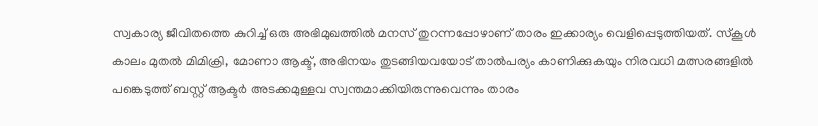സ്വകാര്യ ജീവിതത്തെ കുറിച്ച് ഒരു അഭിമുഖത്തിൽ മനസ് തുറന്നപ്പോഴാണ് താരം ഇക്കാര്യം വെളിപ്പെടുത്തിയത്. സ്കൂൾ കാലം മുതൽ മിമിക്രി, മോണാ ആക്ട്, അഭിനയം തുടങ്ങിയവയോട് താൽപര്യം കാണിക്കുകയും നിരവധി മത്സരങ്ങളിൽ പങ്കെടുത്ത് ബസ്റ്റ് ആക്ടർ അടക്കമുള്ളവ സ്വന്തമാക്കിയിരുന്നുവെന്നും താരം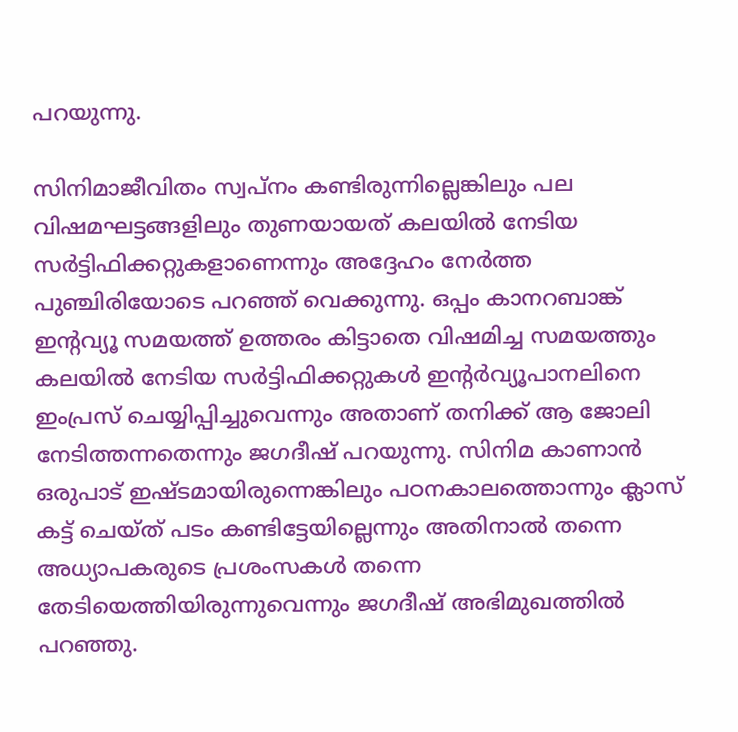പറയുന്നു.

സിനിമാജീവിതം സ്വപ്നം കണ്ടിരുന്നില്ലെങ്കിലും പല വിഷമഘട്ടങ്ങളിലും തുണയായത് കലയിൽ നേടിയ സർട്ടിഫിക്കറ്റുകളാണെന്നും അദ്ദേഹം നേർത്ത പുഞ്ചിരിയോടെ പറഞ്ഞ് വെക്കുന്നു. ഒപ്പം കാനറബാങ്ക് ഇന്റവ്യൂ സമയത്ത് ഉത്തരം കിട്ടാതെ വിഷമിച്ച സമയത്തും കലയിൽ നേടിയ സർട്ടിഫിക്കറ്റുകൾ ഇന്റർവ്യൂപാനലിനെ ഇംപ്രസ് ചെയ്യിപ്പിച്ചുവെന്നും അതാണ് തനിക്ക് ആ ജോലി നേടിത്തന്നതെന്നും ജഗദീഷ് പറയുന്നു. സിനിമ കാണാൻ ഒരുപാട് ഇഷ്ടമായിരുന്നെങ്കിലും പഠനകാലത്തൊന്നും ക്ലാസ് കട്ട് ചെയ്ത് പടം കണ്ടിട്ടേയില്ലെന്നും അതിനാൽ തന്നെ അധ്യാപകരുടെ പ്രശംസകൾ തന്നെ തേടിയെത്തിയിരുന്നുവെന്നും ജഗദീഷ് അഭിമുഖത്തിൽ പറഞ്ഞു.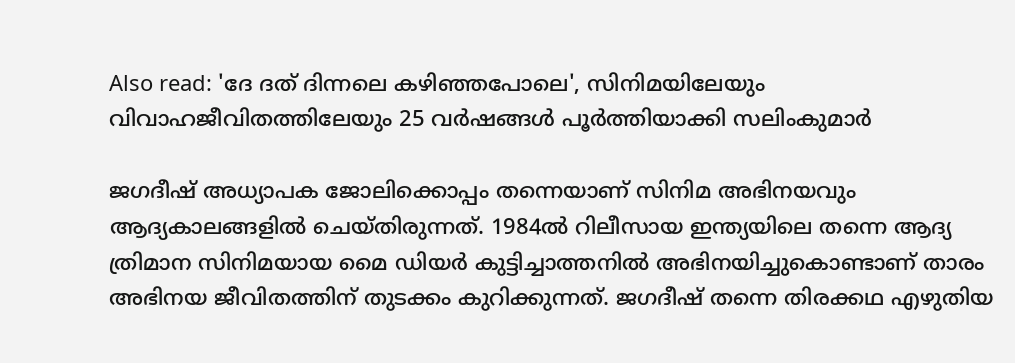Also read: 'ദേ ദത് ദിന്നലെ കഴിഞ്ഞപോലെ', സിനിമയിലേയും വിവാഹജീവിതത്തിലേയും 25 വർഷങ്ങൾ പൂർത്തിയാക്കി സലിംകുമാർ

ജഗദീഷ് അധ്യാപക ജോലിക്കൊപ്പം തന്നെയാണ് സിനിമ അഭിനയവും ആദ്യകാലങ്ങളിൽ ചെയ്തിരുന്നത്. 1984ൽ റിലീസായ ഇന്ത്യയിലെ തന്നെ ആദ്യ ത്രിമാന സിനിമയായ മൈ ഡിയർ കുട്ടിച്ചാത്തനിൽ അഭിനയിച്ചുകൊണ്ടാണ് താരം അഭിനയ ജീവിതത്തിന് തുടക്കം കുറിക്കുന്നത്. ജഗദീഷ് തന്നെ തിരക്കഥ എഴുതിയ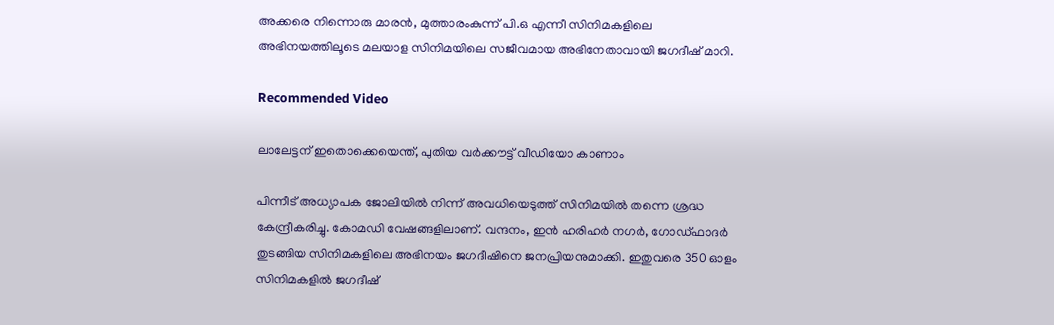അക്കരെ നിന്നൊരു മാരൻ, മുത്താരംകുന്ന് പി.ഒ എന്നീ സിനിമകളിലെ അഭിനയത്തിലൂടെ മലയാള സിനിമയിലെ സജീവമായ അഭിനേതാവായി ജഗദീഷ് മാറി.

Recommended Video

ലാലേട്ടന് ഇതൊക്കെയെന്ത്, പുതിയ വര്‍ക്കൗട്ട് വീഡിയോ കാണാം

പിന്നീട് അധ്യാപക ജോലിയിൽ നിന്ന് അവധിയെടുത്ത് സിനിമയിൽ തന്നെ ശ്രദ്ധ കേന്ദ്രീകരിച്ചു. കോമഡി വേഷങ്ങളിലാണ്. വന്ദനം, ഇൻ ഹരിഹർ നഗർ, ഗോഡ്ഫാദർ തുടങ്ങിയ സിനിമകളിലെ അഭിനയം ജഗദീഷിനെ ജനപ്രിയനുമാക്കി. ഇതുവരെ 350 ഓളം സിനിമകളിൽ ജഗദീഷ്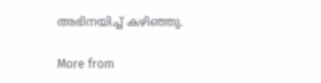അഭിനയിച്ച് കഴിഞ്ഞു.

More from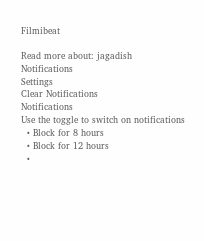Filmibeat

Read more about: jagadish
Notifications
Settings
Clear Notifications
Notifications
Use the toggle to switch on notifications
  • Block for 8 hours
  • Block for 12 hours
  •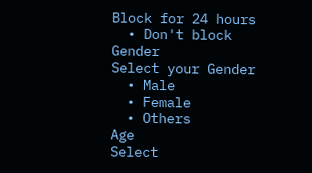Block for 24 hours
  • Don't block
Gender
Select your Gender
  • Male
  • Female
  • Others
Age
Select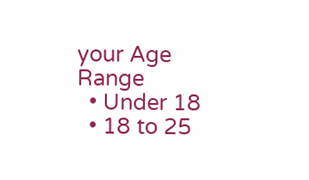your Age Range
  • Under 18
  • 18 to 25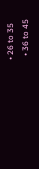• 26 to 35
  • 36 to 45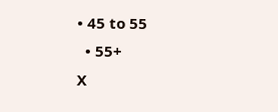• 45 to 55
  • 55+
X